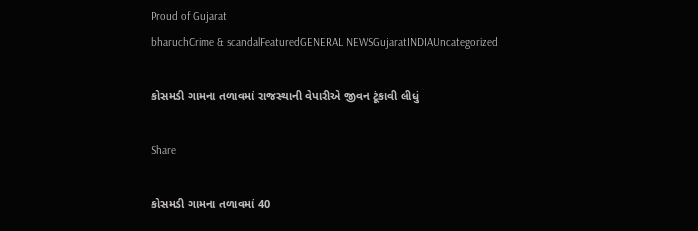Proud of Gujarat
bharuchCrime & scandalFeaturedGENERAL NEWSGujaratINDIAUncategorized

કોસમડી ગામના તળાવમાં રાજસ્થાની વેપારીએ જીવન ટૂંકાવી લીધું

Share

કોસમડી ગામના તળાવમાં 40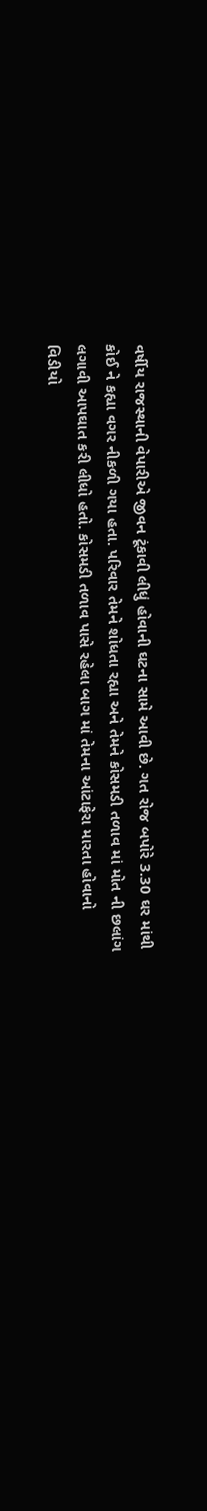વર્ષીય રાજસ્થાની વેપારીએ જીવન ટૂંકાવી લીધું હોવાની ઘટના સામે આવી છે. ગત રોજ બપોરે 3.30 ઘર માંથી કોઈ ને કહ્યા વગર નીકળી ગયા હતા. પરિવાર તેમને શોધતા રહ્યા અને તેમને કોસમડી તળાવ માં મોત ની છલાંગ લગાવી આપઘાત કરી લીધો હતો. કોસમડી તળાવ પાસે રહેલા બાગ માં તેમના આંટાફેરા મારતા હોવાનો વિડીયો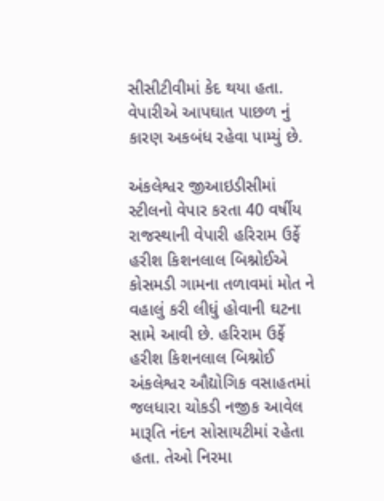સીસીટીવીમાં કેદ થયા હતા. વેપારીએ આપઘાત પાછળ નું કારણ અકબંધ રહેવા પામ્યું છે.

અંકલેશ્વર જીઆઇડીસીમાં સ્ટીલનો વેપાર કરતા 40 વર્ષીય રાજસ્થાની વેપારી હરિરામ ઉર્ફે હરીશ કિશનલાલ બિશ્નોઈએ કોસમડી ગામના તળાવમાં મોત ને વહાલું કરી લીધું હોવાની ઘટના સામે આવી છે. હરિરામ ઉર્ફે હરીશ કિશનલાલ બિશ્નોઈ અંકલેશ્વર ઔદ્યોગિક વસાહતમાં જલધારા ચોકડી નજીક આવેલ મારૂતિ નંદન સોસાયટીમાં રહેતા હતા. તેઓ નિરમા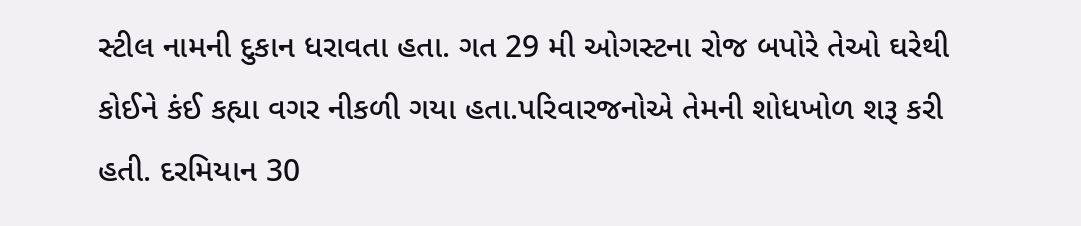સ્ટીલ નામની દુકાન ધરાવતા હતા. ગત 29 મી ઓગસ્ટના રોજ બપોરે તેઓ ઘરેથી કોઈને કંઈ કહ્યા વગર નીકળી ગયા હતા.પરિવારજનોએ તેમની શોધખોળ શરૂ કરી હતી. દરમિયાન 30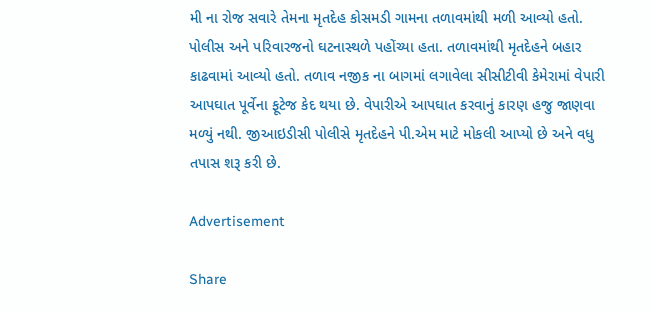મી ના રોજ સવારે તેમના મૃતદેહ કોસમડી ગામના તળાવમાંથી મળી આવ્યો હતો. પોલીસ અને પરિવારજનો ઘટનાસ્થળે પહોંચ્યા હતા. તળાવમાંથી મૃતદેહને બહાર કાઢવામાં આવ્યો હતો. તળાવ નજીક ના બાગમાં લગાવેલા સીસીટીવી કેમેરામાં વેપારી આપઘાત પૂર્વેના ફૂટેજ કેદ થયા છે. વેપારીએ આપઘાત કરવાનું કારણ હજુ જાણવા મળ્યું નથી. જીઆઇડીસી પોલીસે મૃતદેહને પી.એમ માટે મોકલી આપ્યો છે અને વધુ તપાસ શરૂ કરી છે.

Advertisement

Share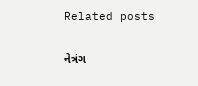Related posts

નેત્રંગ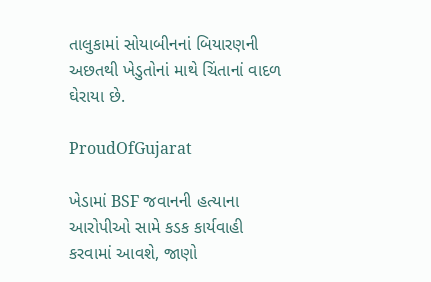તાલુકામાં સોયાબીનનાં બિયારણની અછતથી ખેડુતોનાં માથે ચિંતાનાં વાદળ ઘેરાયા છે.

ProudOfGujarat

ખેડામાં BSF જવાનની હત્યાના આરોપીઓ સામે કડક કાર્યવાહી કરવામાં આવશે, જાણો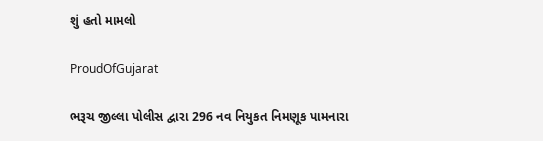શું હતો મામલો

ProudOfGujarat

ભરૂચ જીલ્લા પોલીસ દ્વારા 296 નવ નિયુકત નિમણૂક પામનારા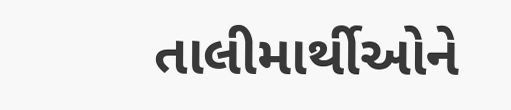તાલીમાર્થીઓને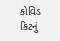કોવિડ કિટનું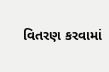વિતરણ કરવામાં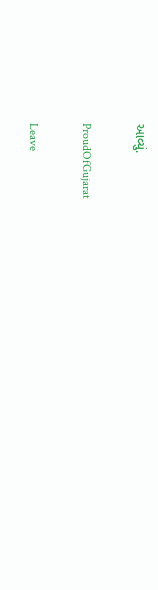આવ્યું.

ProudOfGujarat

Leave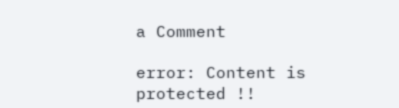a Comment

error: Content is protected !!